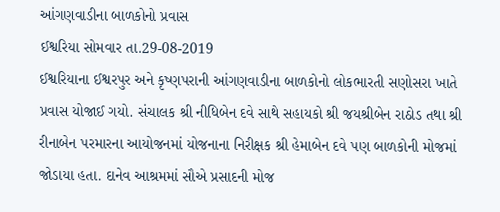આંગણવાડીના બાળકોનો પ્રવાસ
ઈશ્વરિયા સોમવાર તા.29-08-2019
ઈશ્વરિયાના ઈશ્વરપુર અને કૃષ્ણપરાની આંગણવાડીના બાળકોનો લોકભારતી સણોસરા ખાતે પ્રવાસ યોજાઈ ગયો. સંચાલક શ્રી નીધિબેન દવે સાથે સહાયકો શ્રી જયશ્રીબેન રાઠોડ તથા શ્રી રીનાબેન પરમારના આયોજનમાં યોજનાના નિરીક્ષક શ્રી હેમાબેન દવે પણ બાળકોની મોજમાં જોડાયા હતા. દાનેવ આશ્રમમાં સૌએ પ્રસાદની મોજ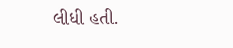લીધી હતી.